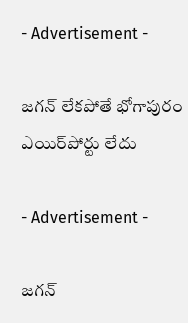- Advertisement -

జగన్ లేకపోతే భోగాపురం ఎయిర్‌పోర్టు లేదు

- Advertisement -

జగన్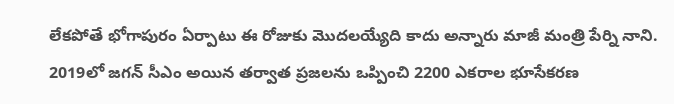లేకపోతే భోగాపురం ఏర్పాటు ఈ రోజుకు మొదలయ్యేది కాదు అన్నారు మాజీ మంత్రి పేర్ని నాని. 2019లో జగన్ సీఎం అయిన తర్వాత ప్రజలను ఒప్పించి 2200 ఎకరాల భూసేకరణ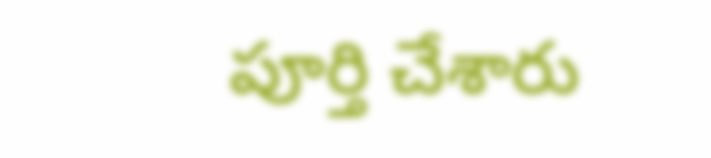పూర్తి చేశారు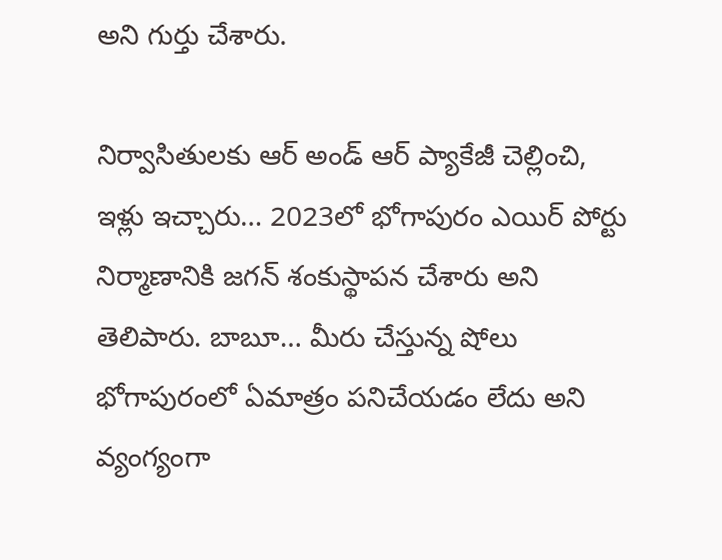అని గుర్తు చేశారు.

నిర్వాసితులకు ఆర్ అండ్ ఆర్ ప్యాకేజీ చెల్లించి, ఇళ్లు ఇచ్చారు… 2023లో భోగాపురం ఎయిర్ పోర్టు నిర్మాణానికి జగన్ శంకుస్థాపన చేశారు అని తెలిపారు. బాబూ… మీరు చేస్తున్న షోలు భోగాపురంలో ఏమాత్రం పనిచేయడం లేదు అని వ్యంగ్యంగా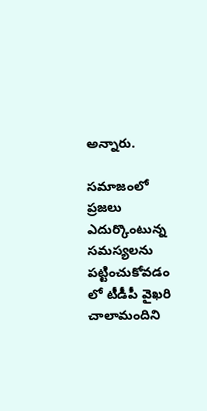అన్నారు.

సమాజంలో ప్రజలు ఎదుర్కొంటున్న సమస్యలను పట్టించుకోవడం లో టీడీపీ వైఖరి చాలామందిని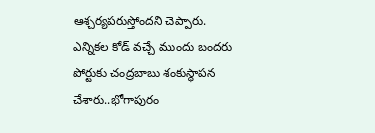ఆశ్చర్యపరుస్తోందని చెప్పారు. ఎన్నికల కోడ్ వచ్చే ముందు బందరు పోర్టుకు చంద్రబాబు శంకుస్థాపన చేశారు..భోగాపురం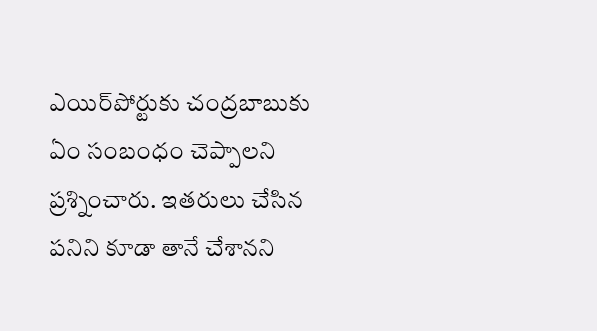ఎయిర్‌పోర్టుకు చంద్రబాబుకు ఏం సంబంధం చెప్పాలని ప్రశ్నించారు. ఇతరులు చేసిన పనిని కూడా తానే చేశానని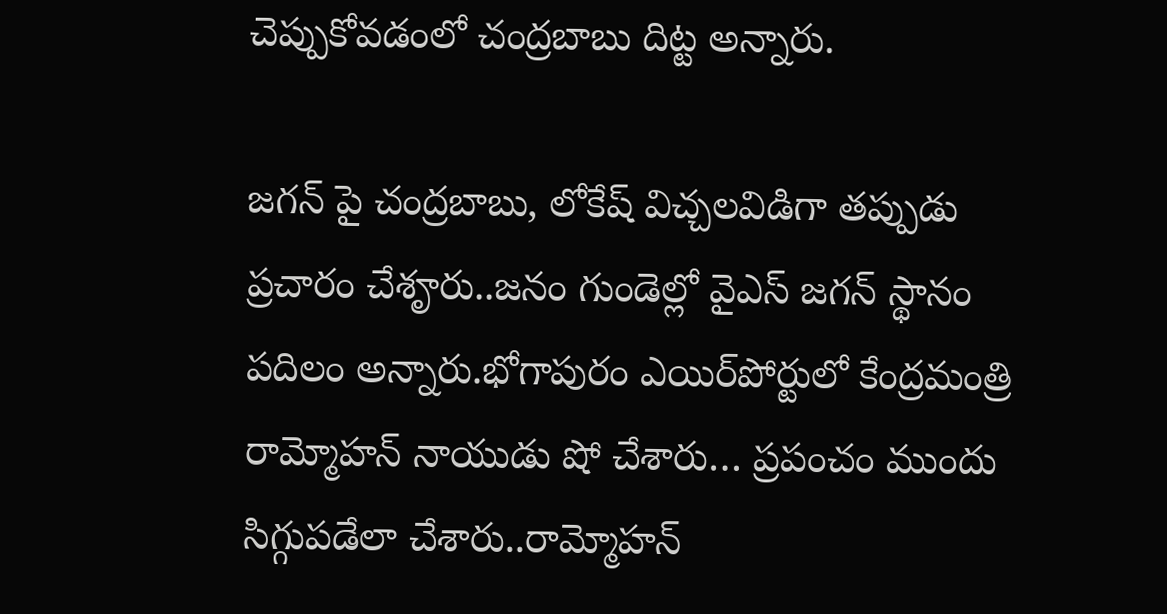చెప్పుకోవడంలో చంద్రబాబు దిట్ట అన్నారు.

జగన్ పై చంద్రబాబు, లోకేష్ విచ్చలవిడిగా తప్పుడు ప్రచారం చేశౄరు..జనం గుండెల్లో వైఎస్ జగన్ స్థానం పదిలం అన్నారు.భోగాపురం ఎయిర్‌పోర్టులో కేంద్రమంత్రి రామ్మోహన్ నాయుడు షో చేశారు… ప్రపంచం ముందు సిగ్గుపడేలా చేశారు..రామ్మోహన్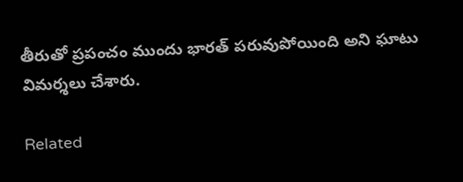తీరుతో ప్రపంచం ముందు భారత్ పరువుపోయింది అని ఘాటు విమర్శలు చేశారు.

Related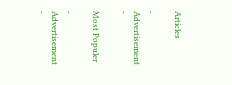Articles

- Advertisement -

Most Populer

- Advertisement -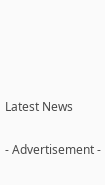Latest News

- Advertisement -